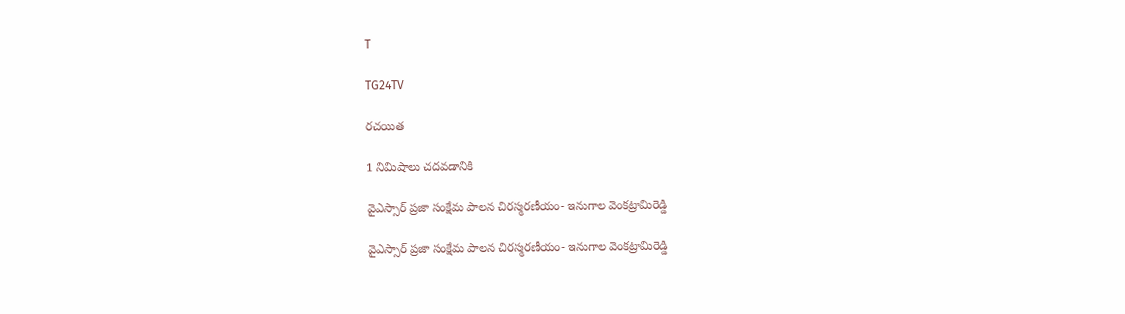T

TG24TV

రచయిత

1 నిమిషాలు చదవడానికి

వైఎస్సార్ ప్రజా సంక్షేమ పాలన చిరస్మరణీయం- ఇనుగాల వెంకట్రామిరెడ్డి

వైఎస్సార్ ప్రజా సంక్షేమ పాలన చిరస్మరణీయం- ఇనుగాల వెంకట్రామిరెడ్డి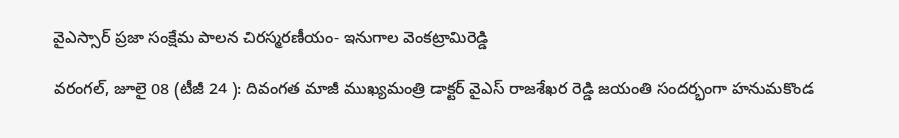వైఎస్సార్ ప్రజా సంక్షేమ పాలన చిరస్మరణీయం- ఇనుగాల వెంకట్రామిరెడ్డి

వరంగల్, జూలై 08 (టీజీ 24 ): దివంగత మాజీ ముఖ్యమంత్రి డాక్టర్ వైఎస్ రాజశేఖర రెడ్డి జయంతి సందర్భంగా హనుమకొండ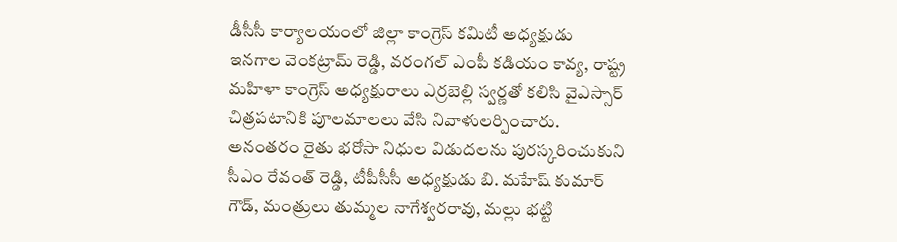డీసీసీ కార్యాలయంలో జిల్లా కాంగ్రెస్ కమిటీ అధ్యక్షుడు ఇనగాల వెంకట్రామ్ రెడ్డి, వరంగల్ ఎంపీ కడియం కావ్య, రాష్ట్ర మహిళా కాంగ్రెస్ అధ్యక్షురాలు ఎర్రబెల్లి స్వర్ణతో కలిసి వైఎస్సార్ చిత్రపటానికి పూలమాలలు వేసి నివాళులర్పించారు. అనంతరం రైతు భరోసా నిధుల విడుదలను పురస్కరించుకుని సీఎం రేవంత్ రెడ్డి, టీపీసీసీ అధ్యక్షుడు బి. మహేష్ కుమార్ గౌడ్, మంత్రులు తుమ్మల నాగేశ్వరరావు, మల్లు భట్టి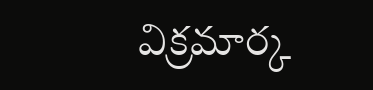విక్రమార్క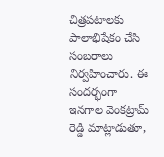చిత్రపటాలకు పాలాభిషేకం చేసి సంబరాలు నిర్వహించారు. ఈ సందర్భంగా ఇనగాల వెంకట్రామ్ రెడ్డి మాట్లాడుతూ,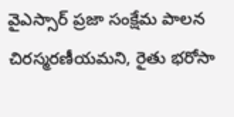వైఎస్సార్ ప్రజా సంక్షేమ పాలన చిరస్మరణీయమని, రైతు భరోసా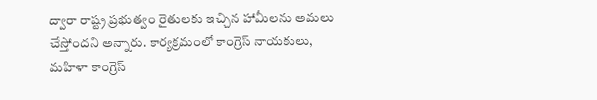ద్వారా రాష్ట్ర ప్రభుత్వం రైతులకు ఇచ్చిన హామీలను అమలు చేస్తోందని అన్నారు. కార్యక్రమంలో కాంగ్రెస్ నాయకులు, మహిళా కాంగ్రెస్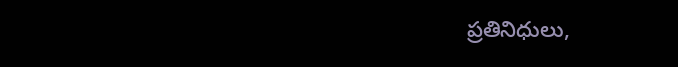ప్రతినిధులు,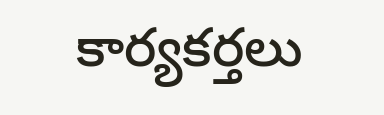కార్యకర్తలు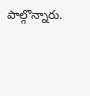పాల్గొన్నారు.